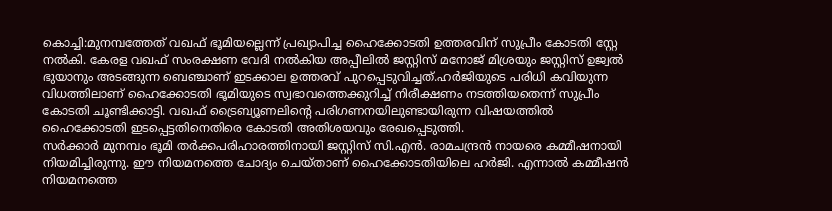കൊച്ചി:മുനമ്പത്തേത് വഖഫ് ഭൂമിയല്ലെന്ന് പ്രഖ്യാപിച്ച ഹൈക്കോടതി ഉത്തരവിന് സുപ്രീം കോടതി സ്റ്റേ നൽകി. കേരള വഖഫ് സംരക്ഷണ വേദി നൽകിയ അപ്പീലിൽ ജസ്റ്റിസ് മനോജ് മിശ്രയും ജസ്റ്റിസ് ഉജ്വൽ ഭുയാനും അടങ്ങുന്ന ബെഞ്ചാണ് ഇടക്കാല ഉത്തരവ് പുറപ്പെടുവിച്ചത്.ഹർജിയുടെ പരിധി കവിയുന്ന വിധത്തിലാണ് ഹൈക്കോടതി ഭൂമിയുടെ സ്വഭാവത്തെക്കുറിച്ച് നിരീക്ഷണം നടത്തിയതെന്ന് സുപ്രീം കോടതി ചൂണ്ടിക്കാട്ടി. വഖഫ് ട്രൈബ്യൂണലിന്റെ പരിഗണനയിലുണ്ടായിരുന്ന വിഷയത്തിൽ ഹൈക്കോടതി ഇടപ്പെട്ടതിനെതിരെ കോടതി അതിശയവും രേഖപ്പെടുത്തി.
സർക്കാർ മുനമ്പം ഭൂമി തർക്കപരിഹാരത്തിനായി ജസ്റ്റിസ് സി.എൻ. രാമചന്ദ്രൻ നായരെ കമ്മീഷനായി നിയമിച്ചിരുന്നു. ഈ നിയമനത്തെ ചോദ്യം ചെയ്താണ് ഹൈക്കോടതിയിലെ ഹർജി. എന്നാൽ കമ്മീഷൻ നിയമനത്തെ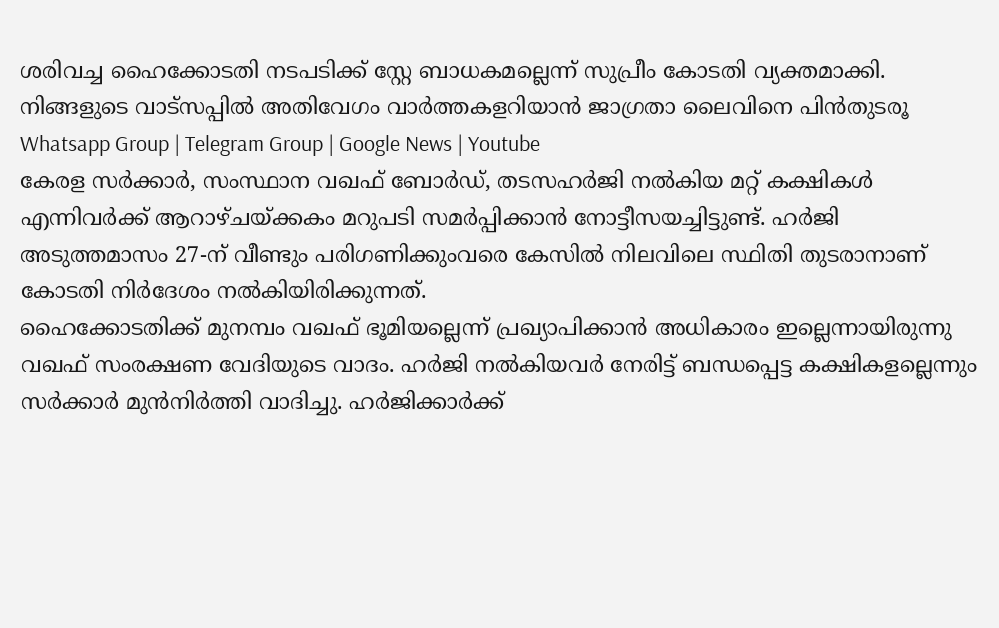ശരിവച്ച ഹൈക്കോടതി നടപടിക്ക് സ്റ്റേ ബാധകമല്ലെന്ന് സുപ്രീം കോടതി വ്യക്തമാക്കി.
നിങ്ങളുടെ വാട്സപ്പിൽ അതിവേഗം വാർത്തകളറിയാൻ ജാഗ്രതാ ലൈവിനെ പിൻതുടരൂ Whatsapp Group | Telegram Group | Google News | Youtube
കേരള സർക്കാർ, സംസ്ഥാന വഖഫ് ബോർഡ്, തടസഹർജി നൽകിയ മറ്റ് കക്ഷികൾ എന്നിവർക്ക് ആറാഴ്ചയ്ക്കകം മറുപടി സമർപ്പിക്കാൻ നോട്ടീസയച്ചിട്ടുണ്ട്. ഹർജി അടുത്തമാസം 27-ന് വീണ്ടും പരിഗണിക്കുംവരെ കേസിൽ നിലവിലെ സ്ഥിതി തുടരാനാണ് കോടതി നിർദേശം നൽകിയിരിക്കുന്നത്.
ഹൈക്കോടതിക്ക് മുനമ്പം വഖഫ് ഭൂമിയല്ലെന്ന് പ്രഖ്യാപിക്കാൻ അധികാരം ഇല്ലെന്നായിരുന്നു വഖഫ് സംരക്ഷണ വേദിയുടെ വാദം. ഹർജി നൽകിയവർ നേരിട്ട് ബന്ധപ്പെട്ട കക്ഷികളല്ലെന്നും സർക്കാർ മുൻനിർത്തി വാദിച്ചു. ഹർജിക്കാർക്ക്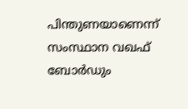പിന്തുണയാണെന്ന് സംസ്ഥാന വഖഫ് ബോർഡും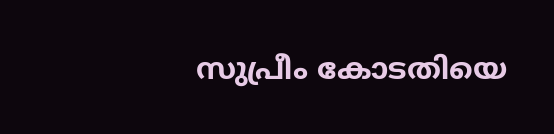സുപ്രീം കോടതിയെ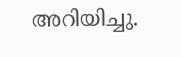അറിയിച്ചു.